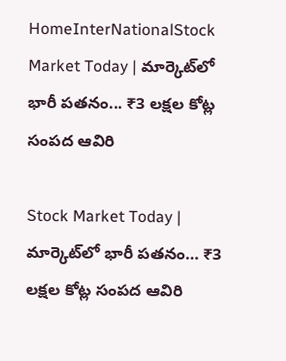HomeInterNationalStock Market Today | మార్కెట్‌లో భారీ పతనం... ₹3 లక్షల కోట్ల సంపద ఆవిరి

Stock Market Today | మార్కెట్‌లో భారీ పతనం… ₹3 లక్షల కోట్ల సంపద ఆవిరి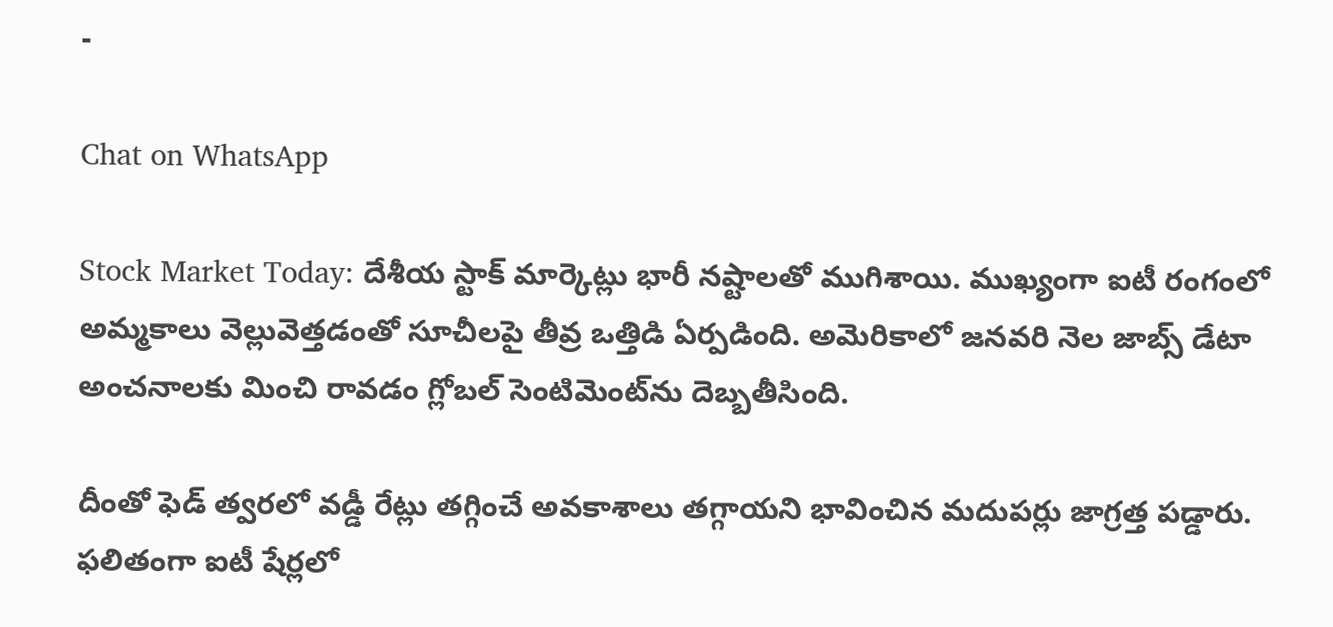-

Chat on WhatsApp

Stock Market Today: దేశీయ స్టాక్‌ మార్కెట్లు భారీ నష్టాలతో ముగిశాయి. ముఖ్యంగా ఐటీ రంగంలో అమ్మకాలు వెల్లువెత్తడంతో సూచీలపై తీవ్ర ఒత్తిడి ఏర్పడింది. అమెరికాలో జనవరి నెల జాబ్స్‌ డేటా అంచనాలకు మించి రావడం గ్లోబల్‌ సెంటిమెంట్‌ను దెబ్బతీసింది.

దీంతో ఫెడ్‌ త్వరలో వడ్డీ రేట్లు తగ్గించే అవకాశాలు తగ్గాయని భావించిన మదుపర్లు జాగ్రత్త పడ్డారు. ఫలితంగా ఐటీ షేర్లలో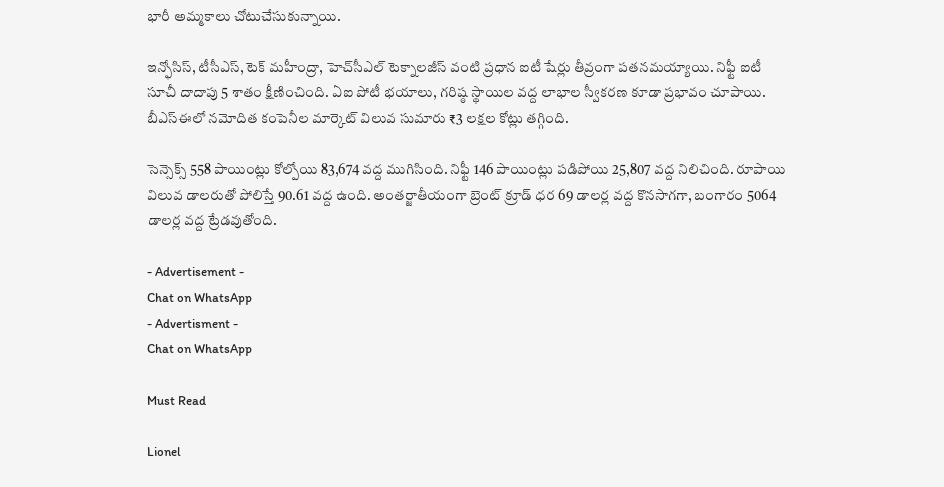భారీ అమ్మకాలు చోటుచేసుకున్నాయి.

ఇన్ఫోసిస్‌, టీసీఎస్‌, టెక్‌ మహీంద్రా, హెచ్‌సీఎల్‌ టెక్నాలజీస్‌ వంటి ప్రధాన ఐటీ షేర్లు తీవ్రంగా పతనమయ్యాయి. నిఫ్టీ ఐటీ సూచీ దాదాపు 5 శాతం క్షీణించింది. ఏఐ పోటీ భయాలు, గరిష్ఠ స్థాయిల వద్ద లాభాల స్వీకరణ కూడా ప్రభావం చూపాయి. బీఎస్‌ఈలో నమోదిత కంపెనీల మార్కెట్‌ విలువ సుమారు ₹3 లక్షల కోట్లు తగ్గింది.

సెన్సెక్స్‌ 558 పాయింట్లు కోల్పోయి 83,674 వద్ద ముగిసింది. నిఫ్టీ 146 పాయింట్లు పడిపోయి 25,807 వద్ద నిలిచింది. రూపాయి విలువ డాలరుతో పోలిస్తే 90.61 వద్ద ఉంది. అంతర్జాతీయంగా బ్రెంట్‌ క్రూడ్‌ ధర 69 డాలర్ల వద్ద కొనసాగగా, బంగారం 5064 డాలర్ల వద్ద ట్రేడవుతోంది.

- Advertisement -
Chat on WhatsApp
- Advertisment -
Chat on WhatsApp

Must Read

Lionel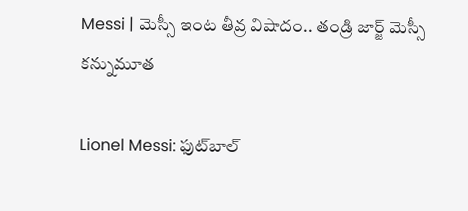Messi | మెస్సీ ఇంట తీవ్ర విషాదం.. తండ్రి జార్జ్ మెస్సీ కన్నుమూత

Lionel Messi: ఫుట్‌బాల్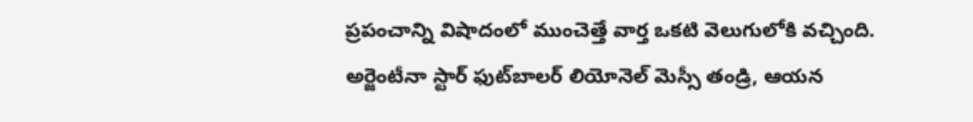ప్రపంచాన్ని విషాదంలో ముంచెత్తే వార్త ఒకటి వెలుగులోకి వచ్చింది. అర్జెంటీనా స్టార్ ఫుట్‌బాలర్ లియోనెల్ మెస్సీ తండ్రి, ఆయన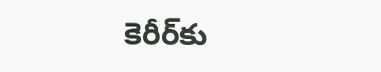కెరీర్‌కు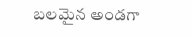బలమైన అండగా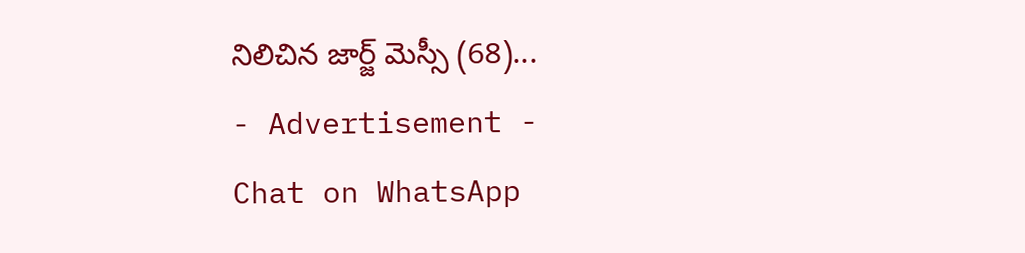నిలిచిన జార్జ్ మెస్సీ (68)...
- Advertisement -
Chat on WhatsApp